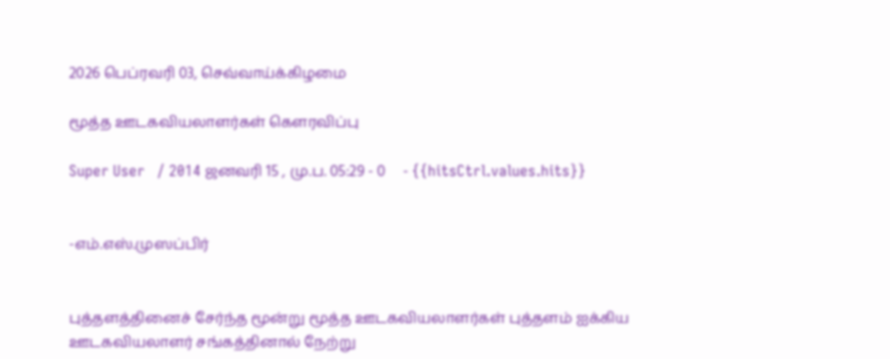2026 பெப்ரவரி 03, செவ்வாய்க்கிழமை

மூத்த ஊடகவியலாளர்கள் கௌரவிப்பு

Super User   / 2014 ஜனவரி 15 , மு.ப. 05:29 - 0     - {{hitsCtrl.values.hits}}


-எம்.எஸ்.முஸப்பிர்


புத்தளத்தினைச் சேர்ந்த மூன்று மூத்த ஊடகவியலாளர்கள் புத்தளம் ஐக்கிய ஊடகவியலாளர் சங்கத்தினால் நேற்று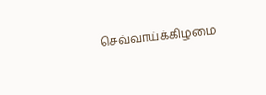செவ்வாய்க்கிழமை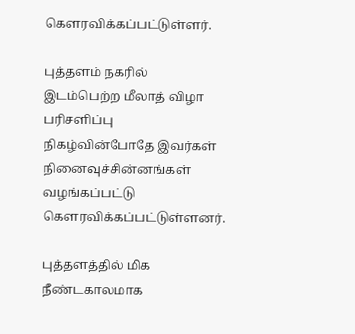கௌரவிக்கப்பட்டுள்ளர்.

புத்தளம் நகரில் இடம்பெற்ற மீலாத் விழா பரிசளிப்பு நிகழ்வின்போதே இவர்கள் நினைவுச்சின்னங்கள் வழங்கப்பட்டு கௌரவிக்கப்பட்டுள்ளனர்.

புத்தளத்தில் மிக நீண்டகாலமாக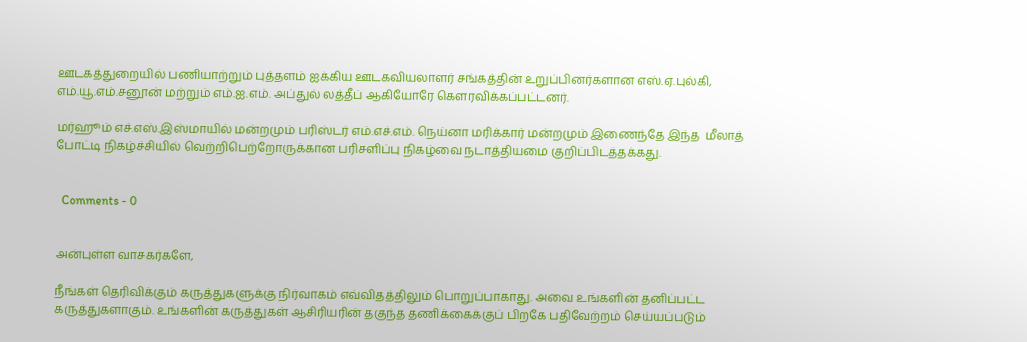ஊடகத்துறையில் பணியாற்றும் புத்தளம் ஐக்கிய ஊடகவியலாளர் சங்கத்தின் உறுப்பினர்களான எஸ்.ஏ.புல்கி, எம்.யூ.எம்.சனூன் மற்றும் எம்.ஐ.எம். அப்துல் லத்தீப் ஆகியோரே கௌரவிக்கப்பட்டனர்.

மர்ஹூம் எச்.எஸ்.இஸ்மாயில் மன்றமும் பரிஸ்டர் எம்.எச்.எம். நெய்னா மரிக்கார் மன்றமும் இணைந்தே இந்த  மீலாத் போட்டி நிகழ்ச்சியில் வெற்றிபெற்றோருக்கான பரிசளிப்பு நிகழ்வை நடாத்தியமை குறிப்பிடத்தக்கது.


  Comments - 0


அன்புள்ள வாசகர்களே,

நீங்கள் தெரிவிக்கும் கருத்துகளுக்கு நிர்வாகம் எவ்விதத்திலும் பொறுப்பாகாது. அவை உங்களின் தனிப்பட்ட கருத்துகளாகும். உங்களின் கருத்துகள் ஆசிரியரின் தகுந்த தணிக்கைக்குப் பிறகே பதிவேற்றம் செய்யப்படும்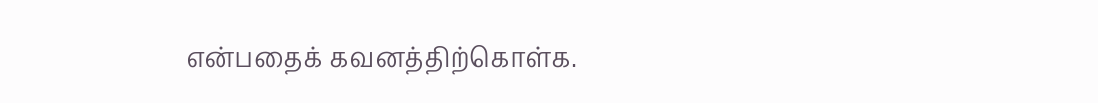என்பதைக் கவனத்திற்கொள்க.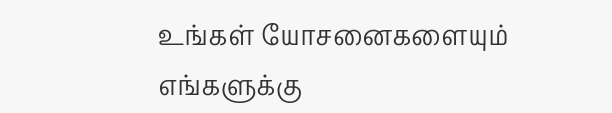உங்கள் யோசனைகளையும் எங்களுக்கு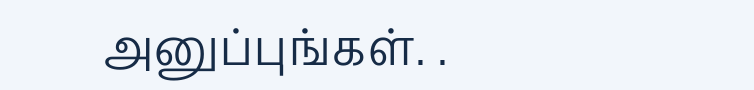அனுப்புங்கள். .